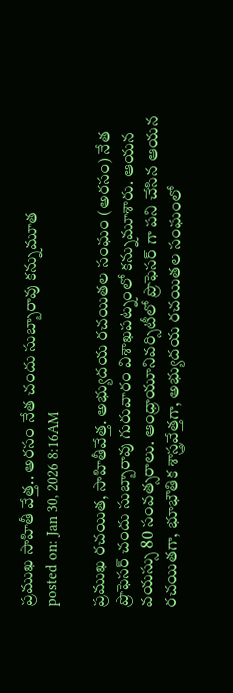ప్రముఖ సాహితీ వేత్త.. అరసం నేత చందు సుబ్బారావు కన్నుమూత
posted on: Jan 30, 2026 8:16AM

ప్రముఖ రచయిత, సాహితీవేత్త. అభ్యుదయ రచయితల సంఘం (అరసం) నేత ప్రొఫెసర్ చందు సుబ్బారావు గురువారం విశాఖపట్నంలో కన్నుమూశారు. ఆయన వయస్సు 80 సంవత్సరాలు. ఆంధ్రాయూనివర్సిటీలో ప్రొఫెసర్ గా పని చేసిన ఆయన రచయితగా, భూభౌతిక శాస్త్రవేత్తగా, అభ్యుదయ రచయితల సంఘంలో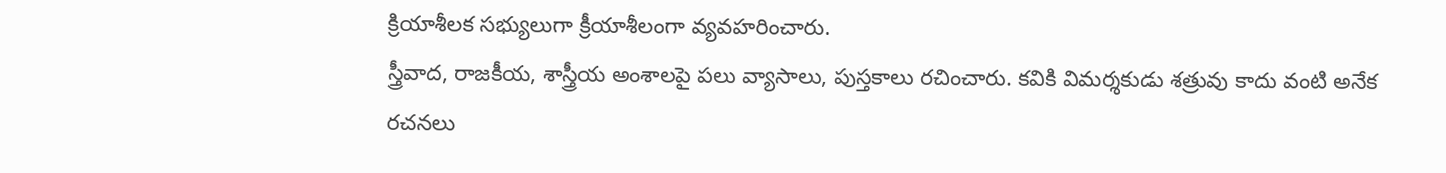క్రియాశీలక సభ్యులుగా క్రీయాశీలంగా వ్యవహరించారు.
స్త్రీవాద, రాజకీయ, శాస్త్రీయ అంశాలపై పలు వ్యాసాలు, పుస్తకాలు రచించారు. కవికి విమర్శకుడు శత్రువు కాదు వంటి అనేక రచనలు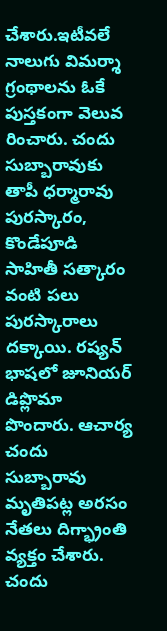చేశారు.ఇటీవలే నాలుగు విమర్శా గ్రంథాలను ఓకే పుస్తకంగా వెలువ రించారు. చందు సుబ్బారావుకు తాపీ ధర్మారావు పురస్కారం, కొండేపూడి సాహితీ సత్కారం వంటి పలు పురస్కారాలు దక్కాయి. రష్యన్ భాషలో జూనియర్ డిప్లొమా పొందారు. ఆచార్య చందు సుబ్బారావు మృతిపట్ల అరసం నేతలు దిగ్భ్రాంతి వ్యక్తం చేశారు. చందు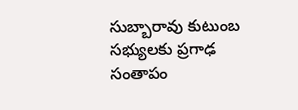సుబ్బారావు కుటుంబ సభ్యులకు ప్రగాఢ సంతాపం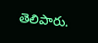తెలిపారు.